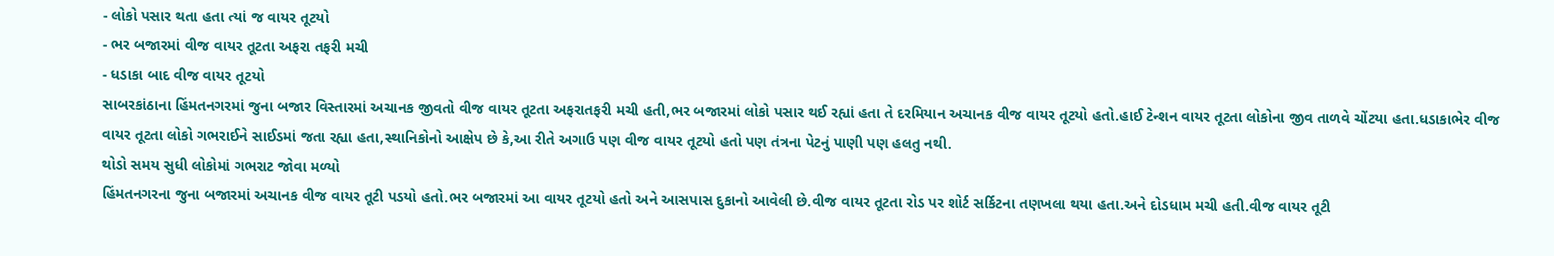- લોકો પસાર થતા હતા ત્યાં જ વાયર તૂટયો
- ભર બજારમાં વીજ વાયર તૂટતા અફરા તફરી મચી
- ધડાકા બાદ વીજ વાયર તૂટયો
સાબરકાંઠાના હિંમતનગરમાં જુના બજાર વિસ્તારમાં અચાનક જીવતો વીજ વાયર તૂટતા અફરાતફરી મચી હતી,ભર બજારમાં લોકો પસાર થઈ રહ્યાં હતા તે દરમિયાન અચાનક વીજ વાયર તૂટયો હતો.હાઈ ટેન્શન વાયર તૂટતા લોકોના જીવ તાળવે ચોંટયા હતા.ધડાકાભેર વીજ વાયર તૂટતા લોકો ગભરાઈને સાઈડમાં જતા રહ્યા હતા,સ્થાનિકોનો આક્ષેપ છે કે,આ રીતે અગાઉ પણ વીજ વાયર તૂટયો હતો પણ તંત્રના પેટનું પાણી પણ હલતુ નથી.
થોડો સમય સુધી લોકોમાં ગભરાટ જોવા મળ્યો
હિંમતનગરના જુના બજારમાં અચાનક વીજ વાયર તૂટી પડયો હતો.ભર બજારમાં આ વાયર તૂટયો હતો અને આસપાસ દુકાનો આવેલી છે.વીજ વાયર તૂટતા રોડ પર શોર્ટ સર્કિટના તણખલા થયા હતા.અને દોડધામ મચી હતી.વીજ વાયર તૂટી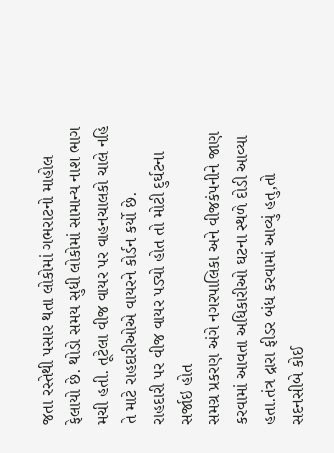જતા રસ્તેથી પસાર થતા લોકોમાં ગભરાટનો માહોલ ફેલાયો છે. થોડો સમય સુધી લોકોમાં સામાન્ય નાશ ભાગ મચી હતી. તૂટેલા વીજ વાયર પર વાહનચાલકો ચાલે નહિ તે માટે રાહદારીઓએ વાયરને કોર્ડન કર્યો છે.
રાહદારી પર વીજ વાયર પડ્યો હોત તો મોટી દુર્ઘટના સર્જાઇ હોત
સમગ્ર પ્રકરણ અંગે નગરપાલિકા અને વીજકંપનીને જાણ કરવામાં આવતા અધિકારીઓ ઘટના સ્થળે દોડી આવ્યા હતા.તંત્ર દ્રારા ફીડર બંધ કરવામાં આવ્યું હતુ,તો સદનસીબે કોઈ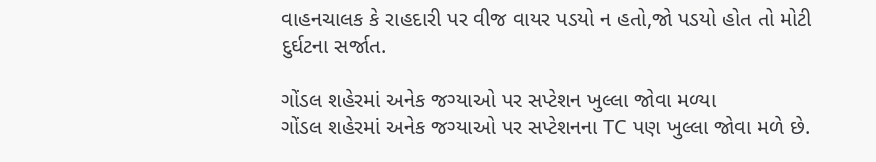વાહનચાલક કે રાહદારી પર વીજ વાયર પડયો ન હતો,જો પડયો હોત તો મોટી દુર્ઘટના સર્જાત.

ગોંડલ શહેરમાં અનેક જગ્યાઓ પર સપ્ટેશન ખુલ્લા જોવા મળ્યા
ગોંડલ શહેરમાં અનેક જગ્યાઓ પર સપ્ટેશનના TC પણ ખુલ્લા જોવા મળે છે.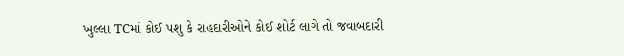ખુલ્લા TCમાં કોઈ પશુ કે રાહદારીઓને કોઈ શોર્ટ લાગે તો જવાબદારી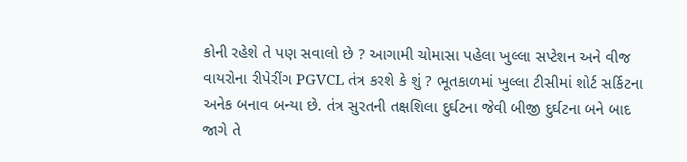કોની રહેશે તે પણ સવાલો છે ? આગામી ચોમાસા પહેલા ખુલ્લા સપ્ટેશન અને વીજ વાયરોના રીપેરીંગ PGVCL તંત્ર કરશે કે શું ? ભૂતકાળમાં ખુલ્લા ટીસીમાં શોર્ટ સર્કિટના અનેક બનાવ બન્યા છે. તંત્ર સુરતની તક્ષશિલા દુર્ઘટના જેવી બીજી દુર્ઘટના બને બાદ જાગે તે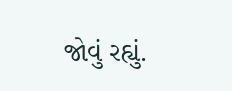જોવું રહ્યું.